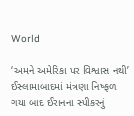World

‘અમને અમેરિકા પર વિશ્વાસ નથી’ ઈસ્લામાબાદમાં મંત્રણા નિષ્ફળ ગયા બાદ ઈરાનના સ્પીકરનું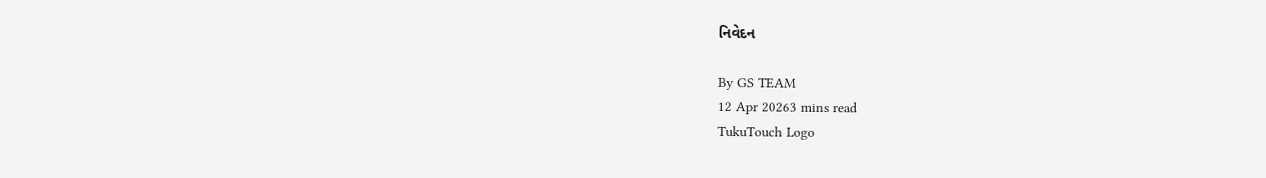નિવેદન

By GS TEAM
12 Apr 20263 mins read
TukuTouch Logo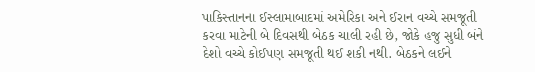પાકિસ્તાનના ઈસ્લામાબાદમાં અમેરિકા અને ઈરાન વચ્ચે સમજૂતી કરવા માટેની બે દિવસથી બેઠક ચાલી રહી છે, જોકે હજુ સુધી બંને દેશો વચ્ચે કોઈપણ સમજૂતી થઈ શકી નથી. બેઠકને લઈને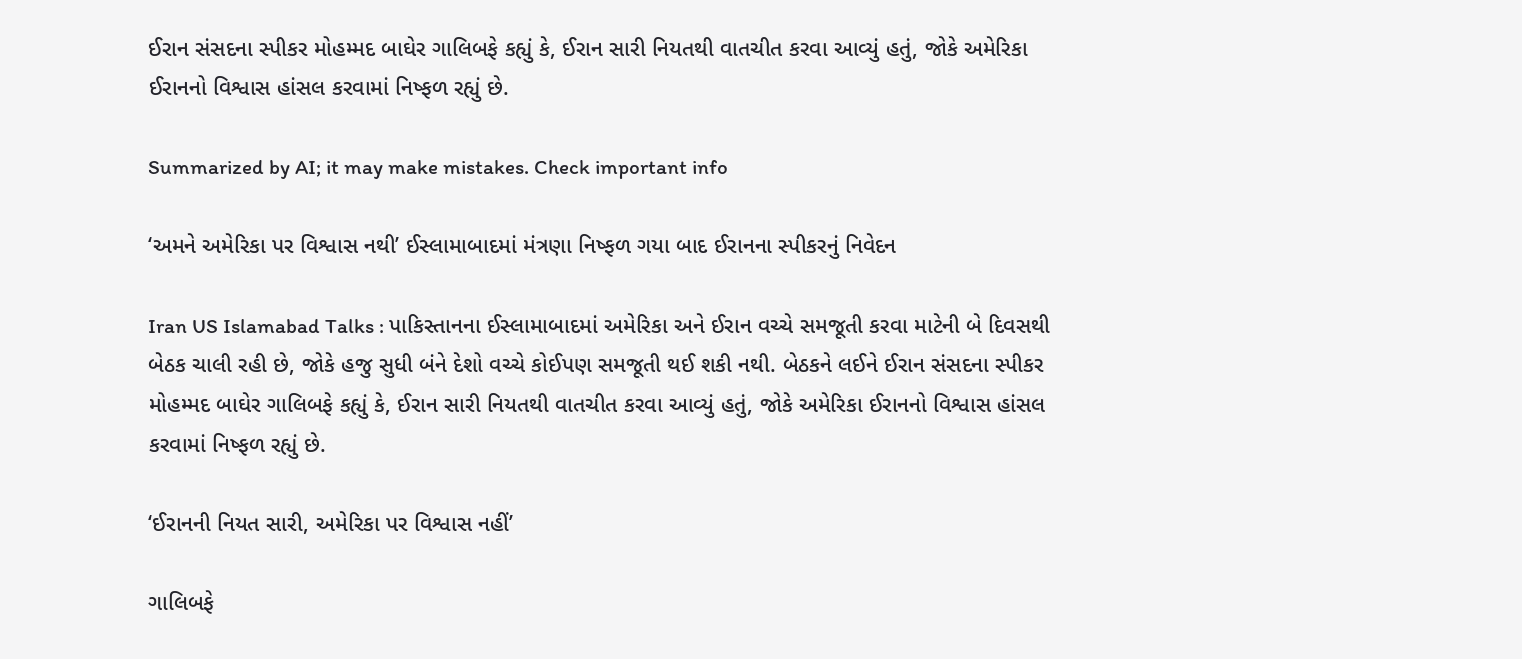ઈરાન સંસદના સ્પીકર મોહમ્મદ બાઘેર ગાલિબફે કહ્યું કે, ઈરાન સારી નિયતથી વાતચીત કરવા આવ્યું હતું, જોકે અમેરિકા ઈરાનનો વિશ્વાસ હાંસલ કરવામાં નિષ્ફળ રહ્યું છે.

Summarized by AI; it may make mistakes. Check important info

‘અમને અમેરિકા પર વિશ્વાસ નથી’ ઈસ્લામાબાદમાં મંત્રણા નિષ્ફળ ગયા બાદ ઈરાનના સ્પીકરનું નિવેદન

Iran US Islamabad Talks : પાકિસ્તાનના ઈસ્લામાબાદમાં અમેરિકા અને ઈરાન વચ્ચે સમજૂતી કરવા માટેની બે દિવસથી બેઠક ચાલી રહી છે, જોકે હજુ સુધી બંને દેશો વચ્ચે કોઈપણ સમજૂતી થઈ શકી નથી. બેઠકને લઈને ઈરાન સંસદના સ્પીકર મોહમ્મદ બાઘેર ગાલિબફે કહ્યું કે, ઈરાન સારી નિયતથી વાતચીત કરવા આવ્યું હતું, જોકે અમેરિકા ઈરાનનો વિશ્વાસ હાંસલ કરવામાં નિષ્ફળ રહ્યું છે.

‘ઈરાનની નિયત સારી, અમેરિકા પર વિશ્વાસ નહીં’

ગાલિબફે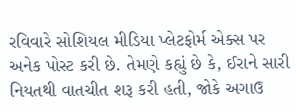રવિવારે સોશિયલ મીડિયા પ્લેટફોર્મ એક્સ પર અનેક પોસ્ટ કરી છે. તેમણે કહ્યું છે કે, ઈરાને સારી નિયતથી વાતચીત શરૂ કરી હતી, જોકે અગાઉ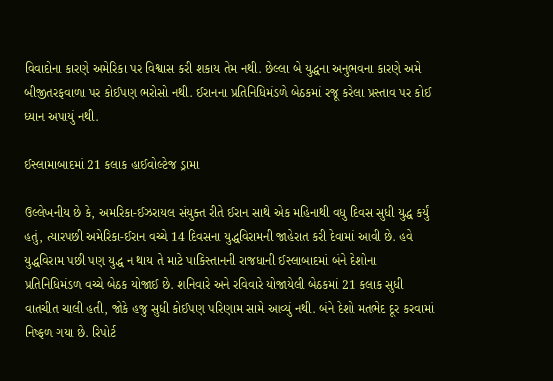વિવાદોના કારણે અમેરિકા પર વિશ્વાસ કરી શકાય તેમ નથી. છેલ્લા બે યુદ્ધના અનુભવના કારણે અમે બીજીતરફવાળા પર કોઈપણ ભરોસો નથી. ઈરાનના પ્રતિનિધિમંડળે બેઠકમાં રજૂ કરેલા પ્રસ્તાવ પર કોઈ ધ્યાન અપાયું નથી.

ઈસ્લામાબાદમાં 21 કલાક હાઈવોલ્ટેજ ડ્રામા

ઉલ્લેખનીય છે કે, અમરિકા-ઈઝરાયલ સંયુક્ત રીતે ઈરાન સાથે એક મહિનાથી વધુ દિવસ સુધી યુદ્ધ કર્યું હતું, ત્યારપછી અમેરિકા-ઈરાન વચ્ચે 14 દિવસના યુદ્ધવિરામની જાહેરાત કરી દેવામાં આવી છે. હવે યુદ્ધવિરામ પછી પણ યુદ્ધ ન થાય તે માટે પાકિસ્તાનની રાજધાની ઈસ્લાબાદમાં બંને દેશોના પ્રતિનિધિમંડળ વચ્ચે બેઠક યોજાઈ છે. શનિવારે અને રવિવારે યોજાયેલી બેઠકમાં 21 કલાક સુધી વાતચીત ચાલી હતી, જોકે હજુ સુધી કોઈપણ પરિણામ સામે આવ્યું નથી. બંને દેશો મતભેદ દૂર કરવામાં નિષ્ફળ ગયા છે. રિપોર્ટ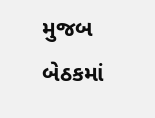મુજબ બેઠકમાં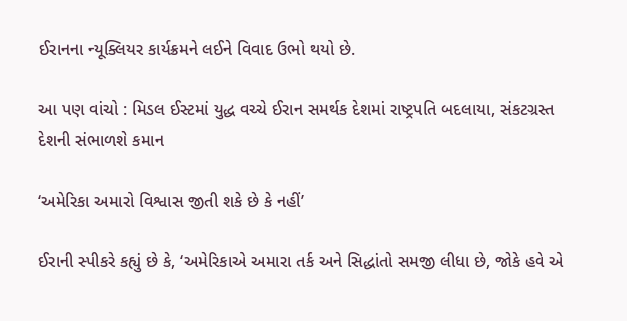ઈરાનના ન્યૂક્લિયર કાર્યક્રમને લઈને વિવાદ ઉભો થયો છે.

આ પણ વાંચો : મિડલ ઈસ્ટમાં યુદ્ધ વચ્ચે ઈરાન સમર્થક દેશમાં રાષ્ટ્રપતિ બદલાયા, સંકટગ્રસ્ત દેશની સંભાળશે કમાન

‘અમેરિકા અમારો વિશ્વાસ જીતી શકે છે કે નહીં’

ઈરાની સ્પીકરે કહ્યું છે કે, ‘અમેરિકાએ અમારા તર્ક અને સિદ્ધાંતો સમજી લીધા છે, જોકે હવે એ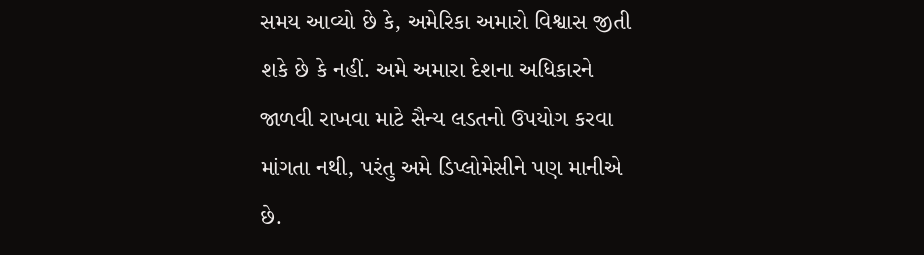સમય આવ્યો છે કે, અમેરિકા અમારો વિશ્વાસ જીતી શકે છે કે નહીં. અમે અમારા દેશના અધિકારને જાળવી રાખવા માટે સૈન્ય લડતનો ઉપયોગ કરવા માંગતા નથી, પરંતુ અમે ડિપ્લોમેસીને પણ માનીએ છે.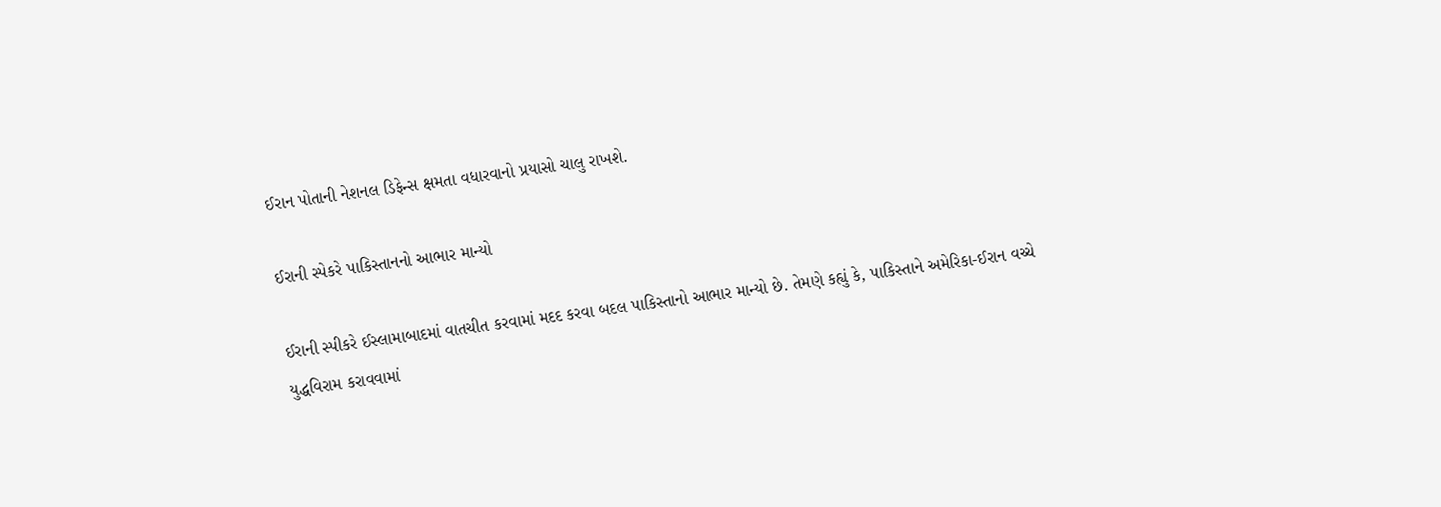ઈરાન પોતાની નેશનલ ડિફેન્સ ક્ષમતા વધારવાનો પ્રયાસો ચાલુ રાખશે.

ઈરાની સ્પેકરે પાકિસ્તાનનો આભાર માન્યો

ઈરાની સ્પીકરે ઈસ્લામાબાદમાં વાતચીત કરવામાં મદદ કરવા બદલ પાકિસ્તાનો આભાર માન્યો છે. તેમણે કહ્યું કે, પાકિસ્તાને અમેરિકા-ઈરાન વચ્ચે યુદ્ધવિરામ કરાવવામાં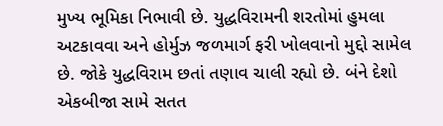મુખ્ય ભૂમિકા નિભાવી છે. યુદ્ધવિરામની શરતોમાં હુમલા અટકાવવા અને હોર્મુઝ જળમાર્ગ ફરી ખોલવાનો મુદ્દો સામેલ છે. જોકે યુદ્ધવિરામ છતાં તણાવ ચાલી રહ્યો છે. બંને દેશો એકબીજા સામે સતત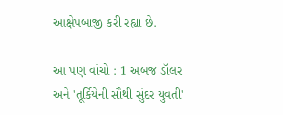આક્ષેપબાજી કરી રહ્યા છે.

આ પણ વાંચો : 1 અબજ ડૉલર અને 'તૂર્કિયેની સૌથી સુંદર યુવતી'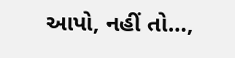આપો, નહીં તો…,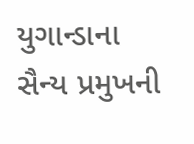યુગાન્ડાના સૈન્ય પ્રમુખની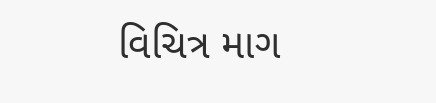વિચિત્ર માગ